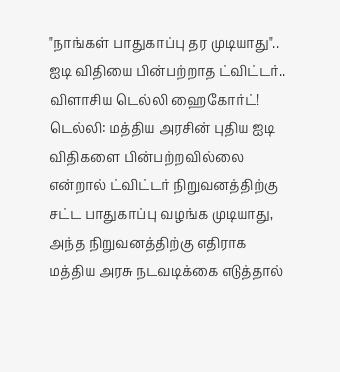"நாங்கள் பாதுகாப்பு தர முடியாது".. ஐடி விதியை பின்பற்றாத ட்விட்டர்.. விளாசிய டெல்லி ஹைகோர்ட்!
டெல்லி: மத்திய அரசின் புதிய ஐடி விதிகளை பின்பற்றவில்லை என்றால் ட்விட்டர் நிறுவனத்திற்கு சட்ட பாதுகாப்பு வழங்க முடியாது, அந்த நிறுவனத்திற்கு எதிராக மத்திய அரசு நடவடிக்கை எடுத்தால்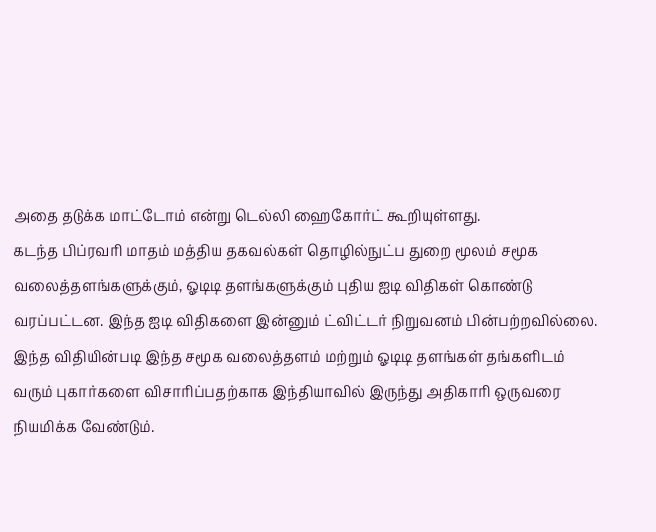அதை தடுக்க மாட்டோம் என்று டெல்லி ஹைகோர்ட் கூறியுள்ளது.
கடந்த பிப்ரவரி மாதம் மத்திய தகவல்கள் தொழில்நுட்ப துறை மூலம் சமூக வலைத்தளங்களுக்கும், ஓடிடி தளங்களுக்கும் புதிய ஐடி விதிகள் கொண்டு வரப்பட்டன. இந்த ஐடி விதிகளை இன்னும் ட்விட்டர் நிறுவனம் பின்பற்றவில்லை. இந்த விதியின்படி இந்த சமூக வலைத்தளம் மற்றும் ஓடிடி தளங்கள் தங்களிடம் வரும் புகார்களை விசாரிப்பதற்காக இந்தியாவில் இருந்து அதிகாரி ஒருவரை நியமிக்க வேண்டும்.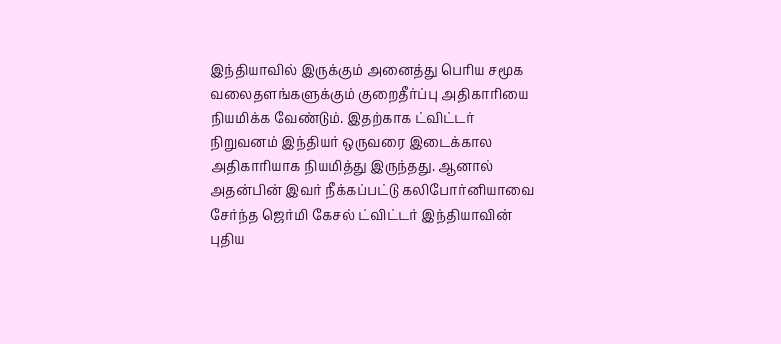இந்தியாவில் இருக்கும் அனைத்து பெரிய சமூக வலைதளங்களுக்கும் குறைதீர்ப்பு அதிகாரியை நியமிக்க வேண்டும். இதற்காக ட்விட்டர் நிறுவனம் இந்தியர் ஒருவரை இடைக்கால அதிகாரியாக நியமித்து இருந்தது. ஆனால் அதன்பின் இவர் நீக்கப்பட்டு கலிபோர்னியாவை சேர்ந்த ஜெர்மி கேசல் ட்விட்டர் இந்தியாவின் புதிய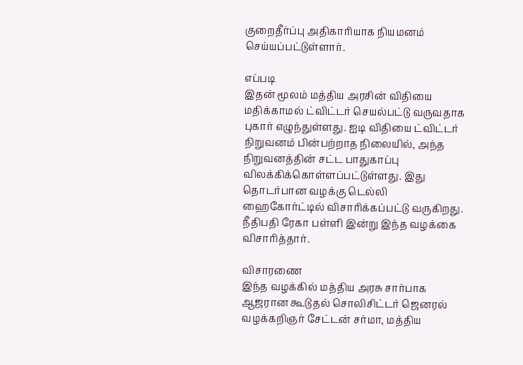குறைதீர்ப்பு அதிகாரியாக நியமனம் செய்யப்பட்டுள்ளார்.

எப்படி
இதன் மூலம் மத்திய அரசின் விதியை மதிக்காமல் ட்விட்டர் செயல்பட்டு வருவதாக புகார் எழுந்துள்ளது. ஐடி விதியை ட்விட்டர் நிறுவனம் பின்பற்றாத நிலையில், அந்த நிறுவனத்தின் சட்ட பாதுகாப்பு விலக்கிக்கொள்ளப்பட்டுள்ளது. இது தொடர்பான வழக்கு டெல்லி ஹைகோர்ட்டில் விசாரிக்கப்பட்டு வருகிறது. நீதிபதி ரேகா பள்ளி இன்று இந்த வழக்கை விசாரித்தார்.

விசாரணை
இந்த வழக்கில் மத்திய அரசு சார்பாக ஆஜரான கூடுதல் சொலிசிட்டர் ஜெனரல் வழக்கறிஞர் சேட்டன் சர்மா, மத்திய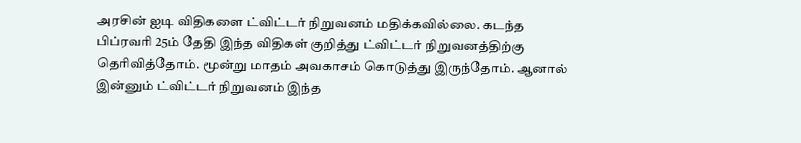அரசின் ஐடி விதிகளை ட்விட்டர் நிறுவனம் மதிக்கவில்லை. கடந்த பிப்ரவரி 25ம் தேதி இந்த விதிகள் குறித்து ட்விட்டர் நிறுவனத்திற்கு தெரிவித்தோம். மூன்று மாதம் அவகாசம் கொடுத்து இருந்தோம். ஆனால் இன்னும் ட்விட்டர் நிறுவனம் இந்த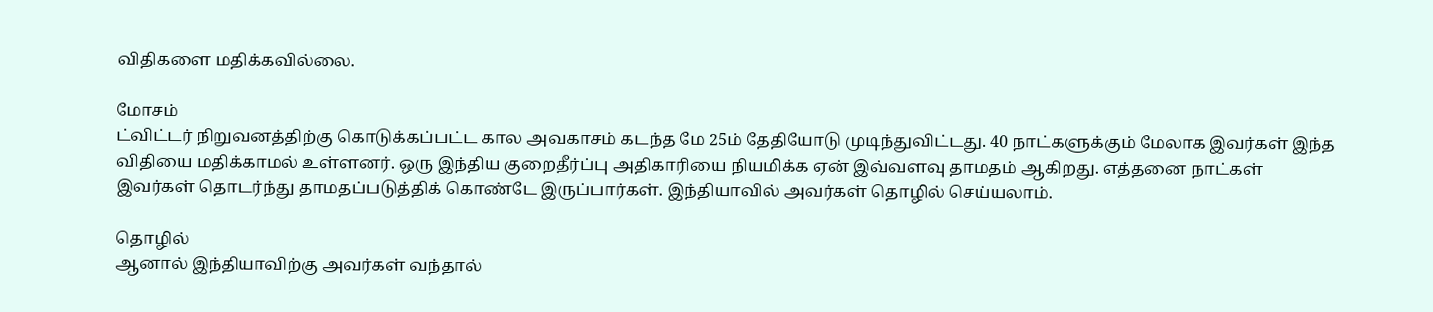விதிகளை மதிக்கவில்லை.

மோசம்
ட்விட்டர் நிறுவனத்திற்கு கொடுக்கப்பட்ட கால அவகாசம் கடந்த மே 25ம் தேதியோடு முடிந்துவிட்டது. 40 நாட்களுக்கும் மேலாக இவர்கள் இந்த விதியை மதிக்காமல் உள்ளனர். ஒரு இந்திய குறைதீர்ப்பு அதிகாரியை நியமிக்க ஏன் இவ்வளவு தாமதம் ஆகிறது. எத்தனை நாட்கள் இவர்கள் தொடர்ந்து தாமதப்படுத்திக் கொண்டே இருப்பார்கள். இந்தியாவில் அவர்கள் தொழில் செய்யலாம்.

தொழில்
ஆனால் இந்தியாவிற்கு அவர்கள் வந்தால்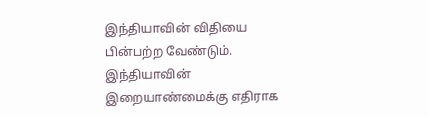இந்தியாவின் விதியை பின்பற்ற வேண்டும். இந்தியாவின் இறையாண்மைக்கு எதிராக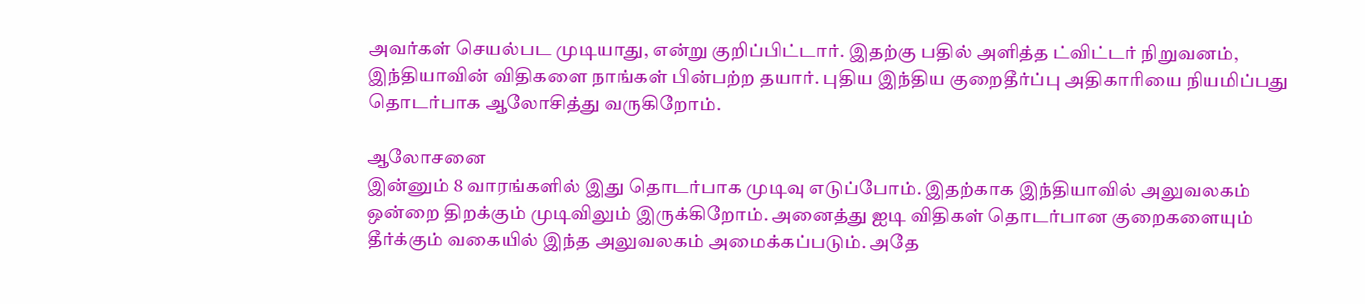அவர்கள் செயல்பட முடியாது, என்று குறிப்பிட்டார். இதற்கு பதில் அளித்த ட்விட்டர் நிறுவனம், இந்தியாவின் விதிகளை நாங்கள் பின்பற்ற தயார். புதிய இந்திய குறைதீர்ப்பு அதிகாரியை நியமிப்பது தொடர்பாக ஆலோசித்து வருகிறோம்.

ஆலோசனை
இன்னும் 8 வாரங்களில் இது தொடர்பாக முடிவு எடுப்போம். இதற்காக இந்தியாவில் அலுவலகம் ஒன்றை திறக்கும் முடிவிலும் இருக்கிறோம். அனைத்து ஐடி விதிகள் தொடர்பான குறைகளையும் தீர்க்கும் வகையில் இந்த அலுவலகம் அமைக்கப்படும். அதே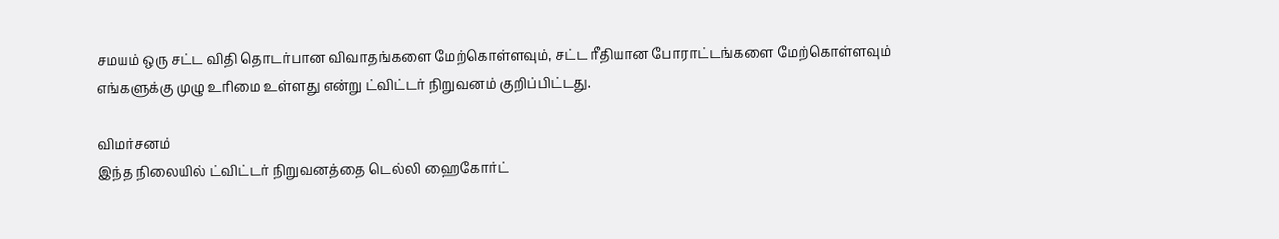சமயம் ஒரு சட்ட விதி தொடர்பான விவாதங்களை மேற்கொள்ளவும், சட்ட ரீதியான போராட்டங்களை மேற்கொள்ளவும் எங்களுக்கு முழு உரிமை உள்ளது என்று ட்விட்டர் நிறுவனம் குறிப்பிட்டது.

விமர்சனம்
இந்த நிலையில் ட்விட்டர் நிறுவனத்தை டெல்லி ஹைகோர்ட்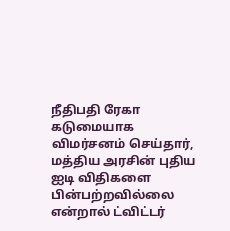நீதிபதி ரேகா கடுமையாக விமர்சனம் செய்தார், மத்திய அரசின் புதிய ஐடி விதிகளை பின்பற்றவில்லை என்றால் ட்விட்டர்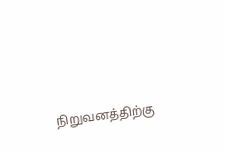நிறுவனத்திற்கு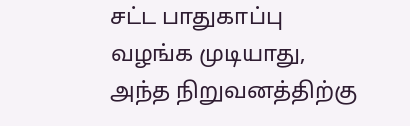சட்ட பாதுகாப்பு வழங்க முடியாது, அந்த நிறுவனத்திற்கு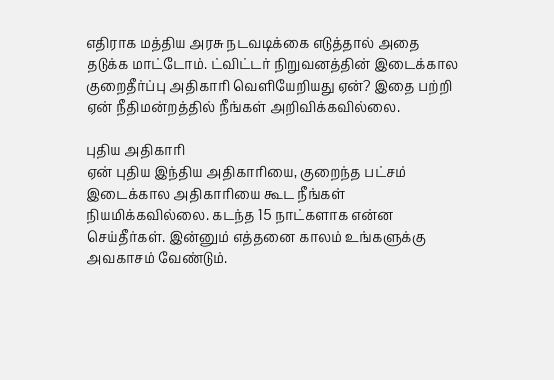எதிராக மத்திய அரசு நடவடிக்கை எடுத்தால் அதை தடுக்க மாட்டோம். ட்விட்டர் நிறுவனத்தின் இடைக்கால குறைதீர்ப்பு அதிகாரி வெளியேறியது ஏன்? இதை பற்றி ஏன் நீதிமன்றத்தில் நீங்கள் அறிவிக்கவில்லை.

புதிய அதிகாரி
ஏன் புதிய இந்திய அதிகாரியை, குறைந்த பட்சம் இடைக்கால அதிகாரியை கூட நீங்கள் நியமிக்கவில்லை. கடந்த 15 நாட்களாக என்ன செய்தீர்கள். இன்னும் எத்தனை காலம் உங்களுக்கு அவகாசம் வேண்டும்.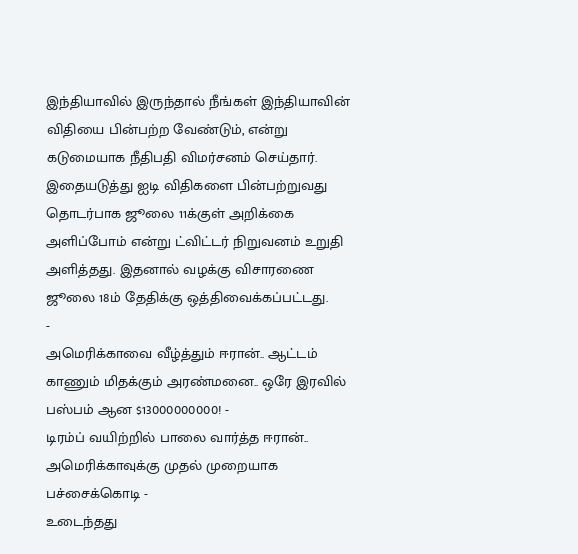இந்தியாவில் இருந்தால் நீங்கள் இந்தியாவின் விதியை பின்பற்ற வேண்டும், என்று கடுமையாக நீதிபதி விமர்சனம் செய்தார். இதையடுத்து ஐடி விதிகளை பின்பற்றுவது தொடர்பாக ஜூலை 11க்குள் அறிக்கை அளிப்போம் என்று ட்விட்டர் நிறுவனம் உறுதி அளித்தது. இதனால் வழக்கு விசாரணை ஜூலை 18ம் தேதிக்கு ஒத்திவைக்கப்பட்டது.
-
அமெரிக்காவை வீழ்த்தும் ஈரான்.. ஆட்டம் காணும் மிதக்கும் அரண்மனை.. ஒரே இரவில் பஸ்பம் ஆன $13000000000! -
டிரம்ப் வயிற்றில் பாலை வார்த்த ஈரான்.. அமெரிக்காவுக்கு முதல் முறையாக பச்சைக்கொடி -
உடைந்தது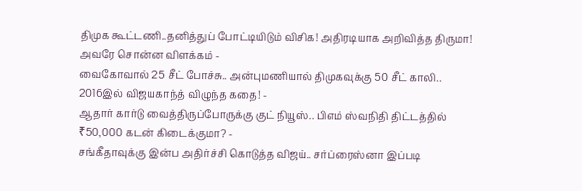திமுக கூட்டணி..தனித்துப் போட்டியிடும் விசிக! அதிரடியாக அறிவித்த திருமா! அவரே சொன்ன விளக்கம் -
வைகோவால் 25 சீட் போச்சு.. அன்புமணியால் திமுகவுக்கு 50 சீட் காலி.. 2016இல் விஜயகாந்த் விழுந்த கதை! -
ஆதார் கார்டு வைத்திருப்போருக்கு குட் நியூஸ்.. பிஎம் ஸ்வநிதி திட்டத்தில் ₹50,000 கடன் கிடைக்குமா? -
சங்கீதாவுக்கு இன்ப அதிர்ச்சி கொடுத்த விஜய்.. சர்ப்ரைஸ்னா இப்படி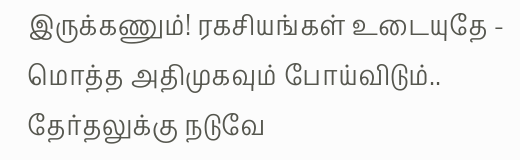இருக்கணும்! ரகசியங்கள் உடையுதே -
மொத்த அதிமுகவும் போய்விடும்.. தேர்தலுக்கு நடுவே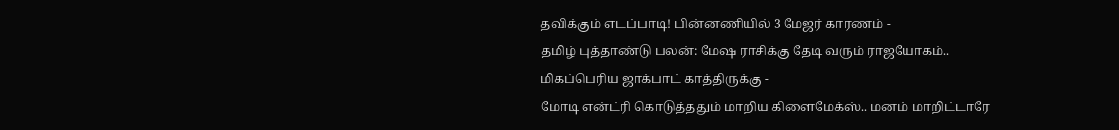தவிக்கும் எடப்பாடி! பின்னணியில் 3 மேஜர் காரணம் -
தமிழ் புத்தாண்டு பலன்: மேஷ ராசிக்கு தேடி வரும் ராஜயோகம்.. மிகப்பெரிய ஜாக்பாட் காத்திருக்கு -
மோடி என்ட்ரி கொடுத்ததும் மாறிய கிளைமேக்ஸ்.. மனம் மாறிட்டாரே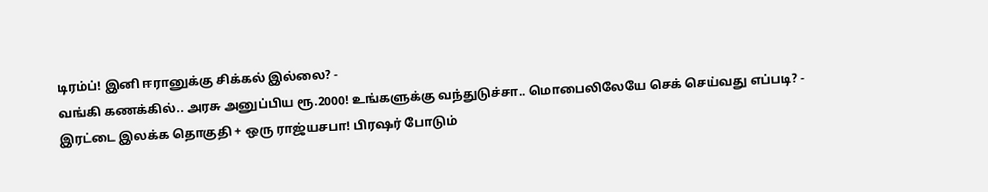டிரம்ப்! இனி ஈரானுக்கு சிக்கல் இல்லை? -
வங்கி கணக்கில்.. அரசு அனுப்பிய ரூ.2000! உங்களுக்கு வந்துடுச்சா.. மொபைலிலேயே செக் செய்வது எப்படி? -
இரட்டை இலக்க தொகுதி + ஒரு ராஜ்யசபா! பிரஷர் போடும்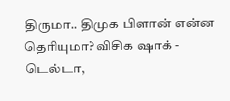திருமா.. திமுக பிளான் என்ன தெரியுமா? விசிக ஷாக் -
டெல்டா,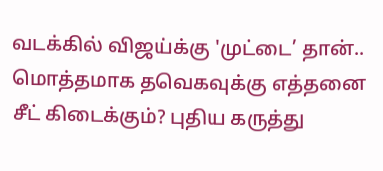வடக்கில் விஜய்க்கு 'முட்டை’ தான்.. மொத்தமாக தவெகவுக்கு எத்தனை சீட் கிடைக்கும்? புதிய கருத்து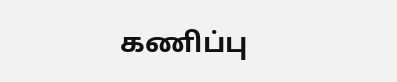கணிப்பு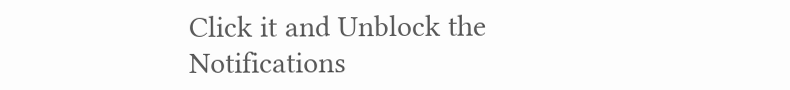Click it and Unblock the Notifications